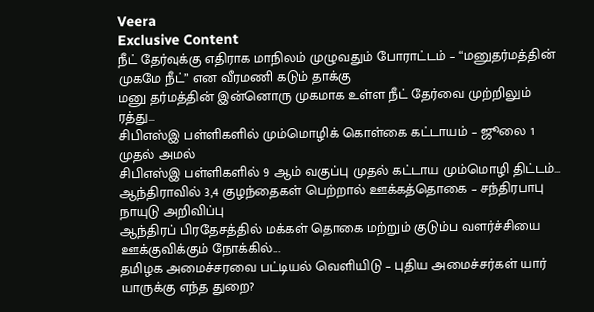Veera
Exclusive Content
நீட் தேர்வுக்கு எதிராக மாநிலம் முழுவதும் போராட்டம் – “மனுதர்மத்தின் முகமே நீட்” என வீரமணி கடும் தாக்கு
மனு தர்மத்தின் இன்னொரு முகமாக உள்ள நீட் தேர்வை முற்றிலும் ரத்து...
சிபிஎஸ்இ பள்ளிகளில் மும்மொழிக் கொள்கை கட்டாயம் – ஜூலை 1 முதல் அமல்
சிபிஎஸ்இ பள்ளிகளில் 9 ஆம் வகுப்பு முதல் கட்டாய மும்மொழி திட்டம்...
ஆந்திராவில் 3,4 குழந்தைகள் பெற்றால் ஊக்கத்தொகை – சந்திரபாபு நாயுடு அறிவிப்பு
ஆந்திரப் பிரதேசத்தில் மக்கள் தொகை மற்றும் குடும்ப வளர்ச்சியை ஊக்குவிக்கும் நோக்கில்...
தமிழக அமைச்சரவை பட்டியல் வெளியிடு – புதிய அமைச்சர்கள் யார் யாருக்கு எந்த துறை?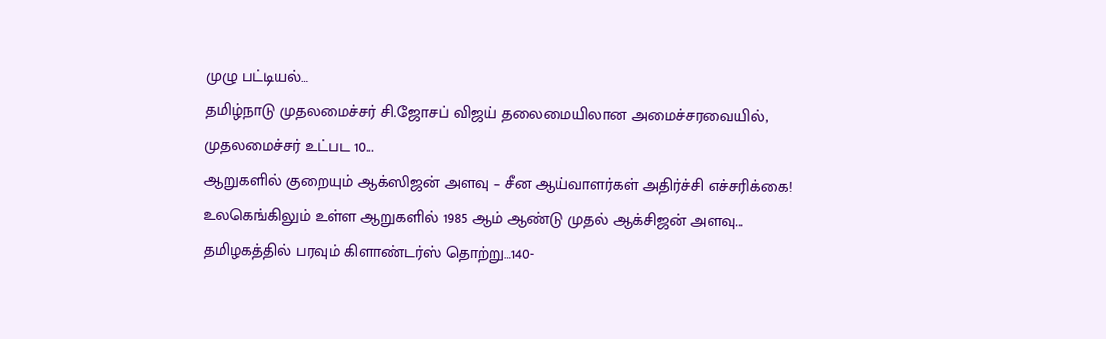முழு பட்டியல்…
தமிழ்நாடு முதலமைச்சர் சி.ஜோசப் விஜய் தலைமையிலான அமைச்சரவையில், முதலமைச்சர் உட்பட 10...
ஆறுகளில் குறையும் ஆக்ஸிஜன் அளவு – சீன ஆய்வாளர்கள் அதிர்ச்சி எச்சரிக்கை!
உலகெங்கிலும் உள்ள ஆறுகளில் 1985 ஆம் ஆண்டு முதல் ஆக்சிஜன் அளவு...
தமிழகத்தில் பரவும் கிளாண்டர்ஸ் தொற்று…140-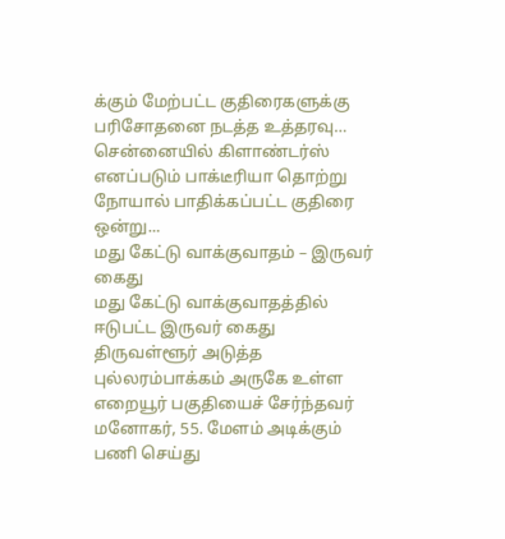க்கும் மேற்பட்ட குதிரைகளுக்கு பரிசோதனை நடத்த உத்தரவு…
சென்னையில் கிளாண்டர்ஸ் எனப்படும் பாக்டீரியா தொற்று நோயால் பாதிக்கப்பட்ட குதிரை ஒன்று...
மது கேட்டு வாக்குவாதம் – இருவர் கைது
மது கேட்டு வாக்குவாதத்தில் ஈடுபட்ட இருவர் கைது
திருவள்ளூர் அடுத்த புல்லரம்பாக்கம் அருகே உள்ள எறையூர் பகுதியைச் சேர்ந்தவர் மனோகர், 55. மேளம் அடிக்கும் பணி செய்து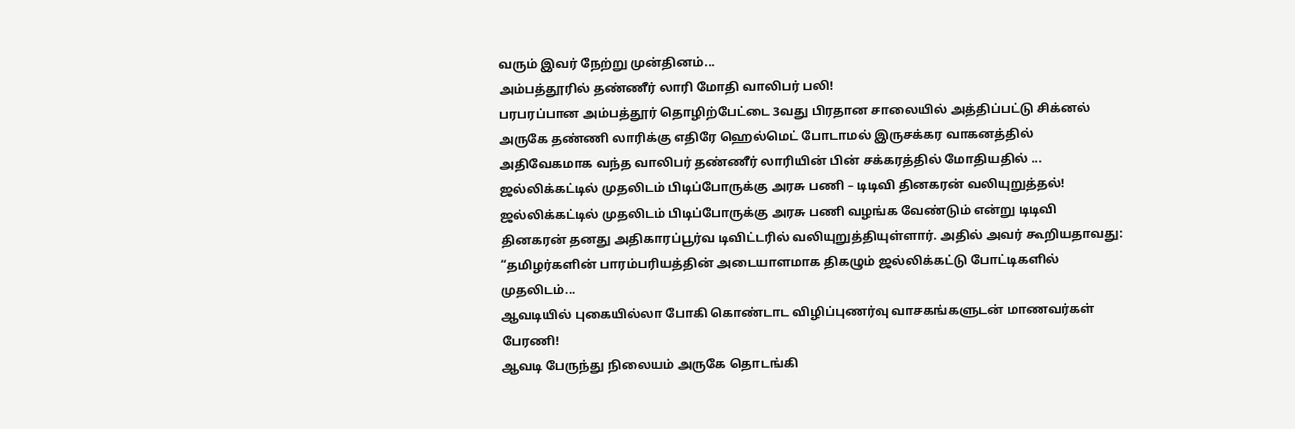வரும் இவர் நேற்று முன்தினம்...
அம்பத்தூரில் தண்ணீர் லாரி மோதி வாலிபர் பலி!
பரபரப்பான அம்பத்தூர் தொழிற்பேட்டை 3வது பிரதான சாலையில் அத்திப்பட்டு சிக்னல் அருகே தண்ணி லாரிக்கு எதிரே ஹெல்மெட் போடாமல் இருசக்கர வாகனத்தில் அதிவேகமாக வந்த வாலிபர் தண்ணீர் லாரியின் பின் சக்கரத்தில் மோதியதில் ...
ஜல்லிக்கட்டில் முதலிடம் பிடிப்போருக்கு அரசு பணி – டிடிவி தினகரன் வலியுறுத்தல்!
ஜல்லிக்கட்டில் முதலிடம் பிடிப்போருக்கு அரசு பணி வழங்க வேண்டும் என்று டிடிவி தினகரன் தனது அதிகாரப்பூர்வ டிவிட்டரில் வலியுறுத்தியுள்ளார். அதில் அவர் கூறியதாவது: “தமிழர்களின் பாரம்பரியத்தின் அடையாளமாக திகழும் ஜல்லிக்கட்டு போட்டிகளில் முதலிடம்...
ஆவடியில் புகையில்லா போகி கொண்டாட விழிப்புணர்வு வாசகங்களுடன் மாணவர்கள் பேரணி!
ஆவடி பேருந்து நிலையம் அருகே தொடங்கி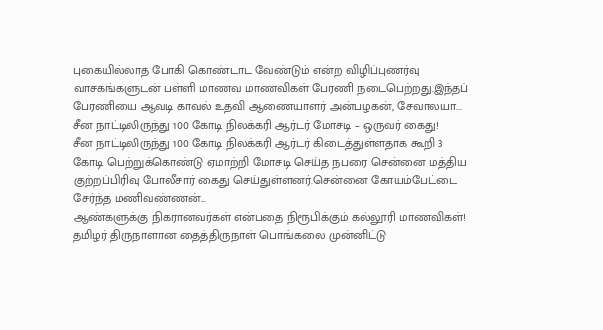புகையில்லாத போகி கொண்டாட வேண்டும் என்ற விழிப்புணர்வு வாசகங்களுடன் பள்ளி மாணவ மாணவிகள் பேரணி நடைபெற்றது.இந்தப் பேரணியை ஆவடி காவல் உதவி ஆணையாளர் அன்பழகன், சேவாலயா...
சீன நாட்டிலிருந்து 100 கோடி நிலக்கரி ஆர்டர் மோசடி – ஒருவர் கைது!
சீன நாட்டிலிருந்து 100 கோடி நிலக்கரி ஆர்டர் கிடைத்துள்ளதாக கூறி 3 கோடி பெற்றுக்கொண்டு ஏமாற்றி மோசடி செய்த நபரை சென்னை மத்திய குற்றப்பிரிவு போலீசார் கைது செய்துள்ளனர்.சென்னை கோயம்பேட்டை சேர்ந்த மணிவண்ணன்...
ஆண்களுக்கு நிகரானவர்கள் என்பதை நிரூபிக்கும் கல்லூரி மாணவிகள்!
தமிழர் திருநாளான தைத்திருநாள் பொங்கலை முன்னிட்டு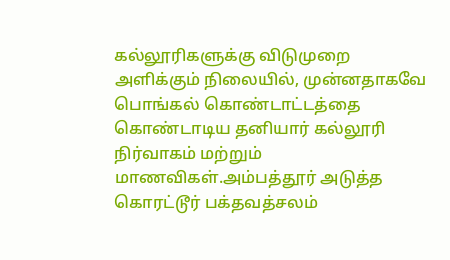கல்லூரிகளுக்கு விடுமுறை அளிக்கும் நிலையில், முன்னதாகவே பொங்கல் கொண்டாட்டத்தை கொண்டாடிய தனியார் கல்லூரி நிர்வாகம் மற்றும் மாணவிகள்.அம்பத்தூர் அடுத்த கொரட்டூர் பக்தவத்சலம்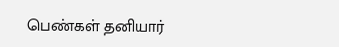பெண்கள் தனியார்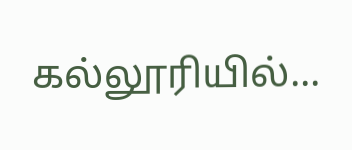கல்லூரியில்...